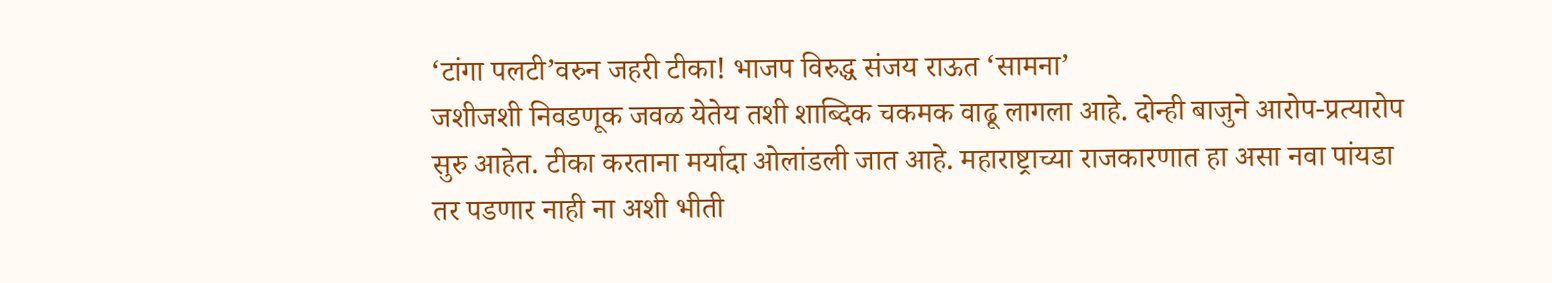‘टांगा पलटी’वरुन जहरी टीका! भाजप विरुद्ध संजय राऊत ‘सामना’
जशीजशी निवडणूक जवळ येतेय तशी शाब्दिक चकमक वाढू लागला आहे. दोन्ही बाजुने आरोप-प्रत्यारोप सुरु आहेत. टीका करताना मर्यादा ओलांडली जात आहे. महाराष्ट्राच्या राजकारणात हा असा नवा पांयडा तर पडणार नाही ना अशी भीती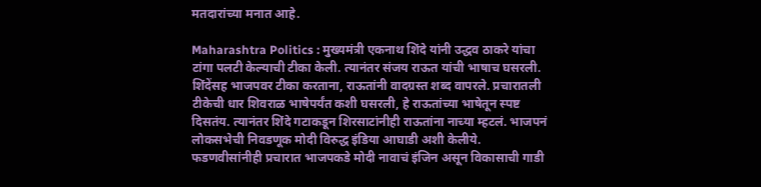मतदारांच्या मनात आहे.

Maharashtra Politics : मुख्यमंत्री एकनाथ शिंदे यांनी उद्धव ठाकरे यांचा टांगा पलटी केल्याची टीका केली. त्यानंतर संजय राऊत यांची भाषाच घसरली. शिंदेंसह भाजपवर टीका करताना, राऊतांनी वादग्रस्त शब्द वापरले. प्रचारातली टीकेची धार शिवराळ भाषेपर्यंत कशी घसरली, हे राऊतांच्या भाषेतून स्पष्ट दिसतंय. त्यानंतर शिंदे गटाकडून शिरसाटांनीही राऊतांना नाच्या म्हटलं. भाजपनं लोकसभेची निवडणूक मोदी विरुद्ध इंडिया आघाडी अशी केलीये. फडणवीसांनीही प्रचारात भाजपकडे मोदी नावाचं इंजिन असून विकासाची गाडी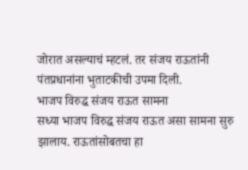जोरात असल्याचं म्हटलं. तर संजय राऊतांनी पंतप्रधानांना भुताटकीची उपमा दिली.
भाजप विरुद्ध संजय राऊत सामना
सध्या भाजप विरुद्ध संजय राऊत असा सामना सुरु झालाय. राऊतांसोबतचा हा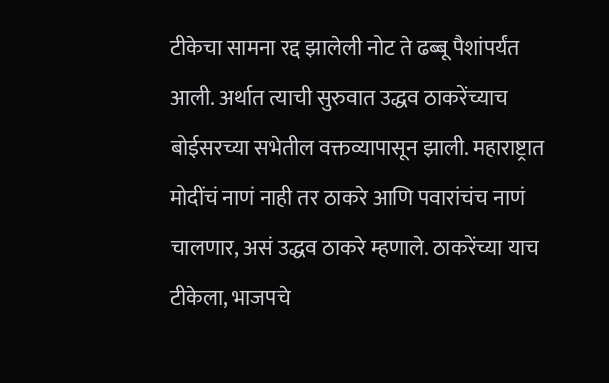टीकेचा सामना रद्द झालेली नोट ते ढब्बू पैशांपर्यंत आली. अर्थात त्याची सुरुवात उद्धव ठाकरेंच्याच बोईसरच्या सभेतील वक्तव्यापासून झाली. महाराष्ट्रात मोदींचं नाणं नाही तर ठाकरे आणि पवारांचंच नाणं चालणार, असं उद्धव ठाकरे म्हणाले. ठाकरेंच्या याच टीकेला, भाजपचे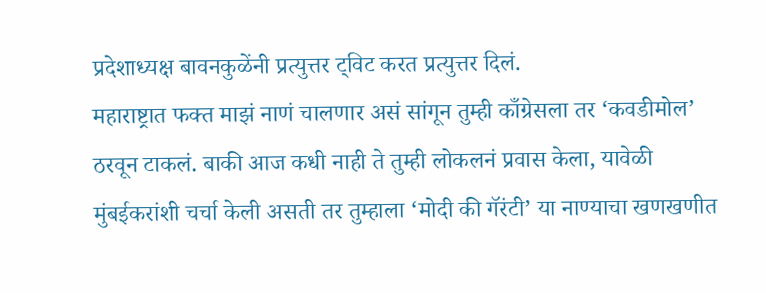प्रदेशाध्यक्ष बावनकुळेंनी प्रत्युत्तर ट्विट करत प्रत्युत्तर दिलं.
महाराष्ट्रात फक्त माझं नाणं चालणार असं सांगून तुम्ही काँग्रेसला तर ‘कवडीमोल’ ठरवून टाकलं. बाकी आज कधी नाही ते तुम्ही लोकलनं प्रवास केला, यावेळी मुंबईकरांशी चर्चा केली असती तर तुम्हाला ‘मोदी की गॅरंटी’ या नाण्याचा खणखणीत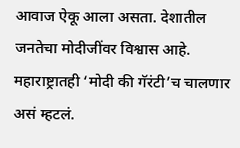आवाज ऐकू आला असता. देशातील जनतेचा मोदीजींवर विश्वास आहे. महाराष्ट्रातही ‘मोदी की गॅरंटी’च चालणार असं म्हटलं.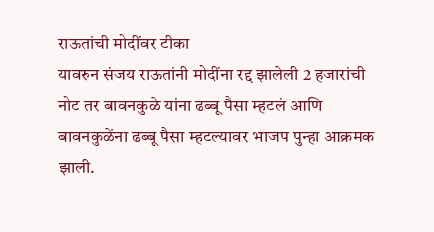राऊतांची मोदींवर टीका
यावरुन संजय राऊतांनी मोदींना रद्द झालेली 2 हजारांची नोट तर बावनकुळे यांना ढब्बू पैसा म्हटलं आणि बावनकुळेंना ढब्बू पैसा म्हटल्यावर भाजप पुन्हा आक्रमक झाली.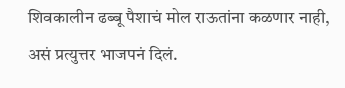शिवकालीन ढब्बू पैशाचं मोल राऊतांना कळणार नाही, असं प्रत्युत्तर भाजपनं दिलं.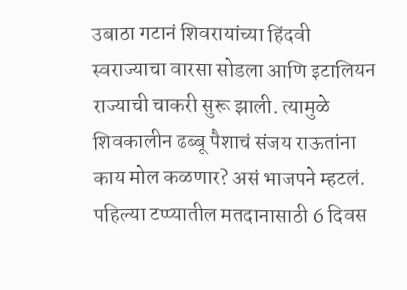उबाठा गटानं शिवरायांच्या हिंदवी स्वराज्याचा वारसा सोडला आणि इटालियन राज्याची चाकरी सुरू झाली. त्यामुळे शिवकालीन ढब्बू पैशाचं संजय राऊतांना काय मोल कळणार? असं भाजपने म्हटलं. पहिल्या टप्प्यातील मतदानासाठी 6 दिवस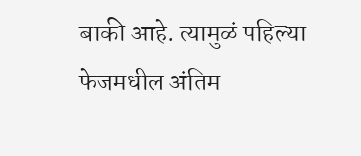बाकी आहे. त्यामुळं पहिल्या फेजमधील अंतिम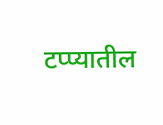टप्प्यातील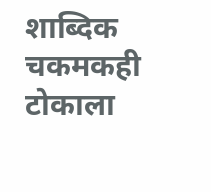शाब्दिक चकमकही टोकाला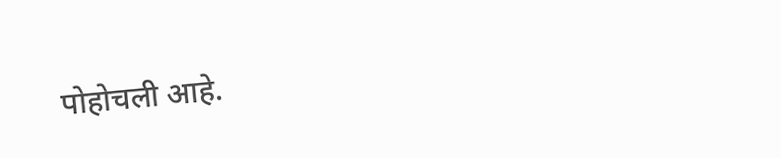पोहोचली आहे.